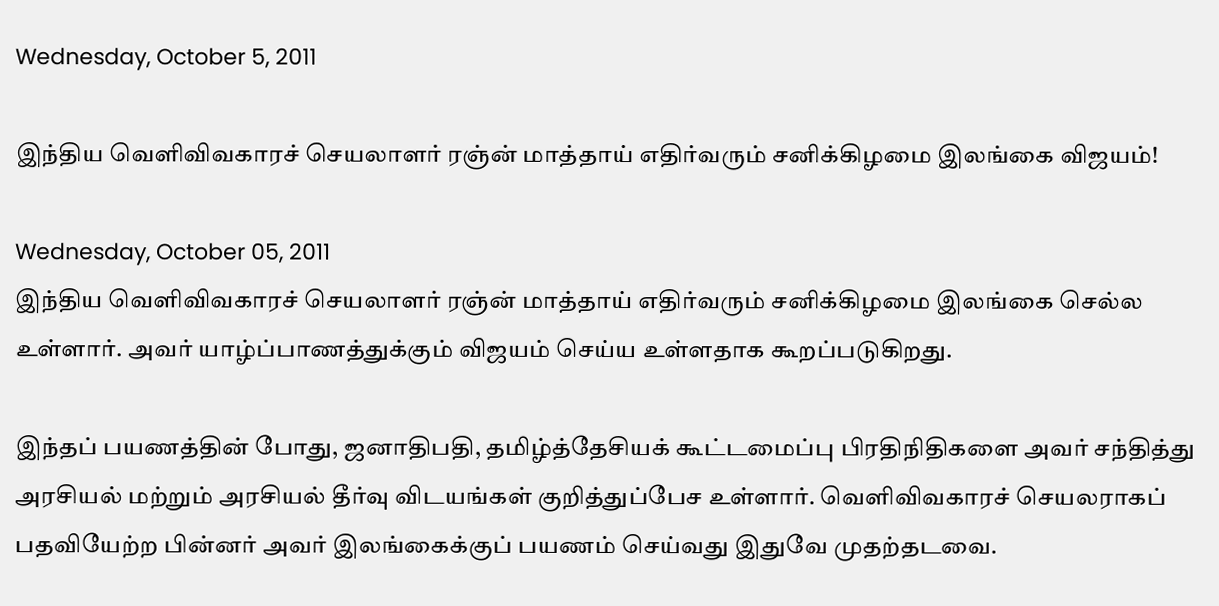Wednesday, October 5, 2011

இந்திய வெளிவிவகாரச் செயலாளர் ரஞ்ன் மாத்தாய் எதிர்வரும் சனிக்கிழமை இலங்கை விஜயம்!

Wednesday, October 05, 2011
இந்திய வெளிவிவகாரச் செயலாளர் ரஞ்ன் மாத்தாய் எதிர்வரும் சனிக்கிழமை இலங்கை செல்ல உள்ளார். அவர் யாழ்ப்பாணத்துக்கும் விஜயம் செய்ய உள்ளதாக கூறப்படுகிறது.

இந்தப் பயணத்தின் போது, ஜனாதிபதி, தமிழ்த்தேசியக் கூட்டமைப்பு பிரதிநிதிகளை அவர் சந்தித்து அரசியல் மற்றும் அரசியல் தீர்வு விடயங்கள் குறித்துப்பேச உள்ளார். வெளிவிவகாரச் செயலராகப் பதவியேற்ற பின்னர் அவர் இலங்கைக்குப் பயணம் செய்வது இதுவே முதற்தடவை.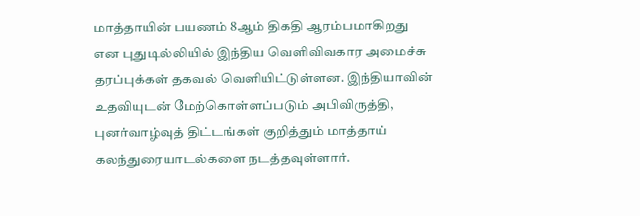மாத்தாயின் பயணம் 8ஆம் திகதி ஆரம்பமாகிறது என புதுடில்லியில் இந்திய வெளிவிவகார அமைச்சு தரப்புக்கள் தகவல் வெளியிட்டுள்ளன. இந்தியாவின் உதவியுடன் மேற்கொள்ளப்படும் அபிவிருத்தி, புனர்வாழ்வுத் திட்டங்கள் குறித்தும் மாத்தாய் கலந்துரையாடல்களை நடத்தவுள்ளார்.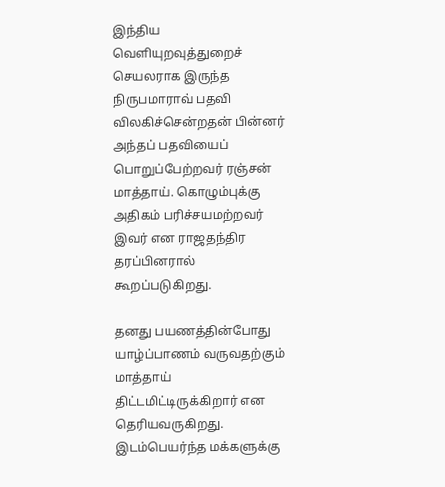இந்திய வெளியுறவுத்துறைச் செயலராக இருந்த நிருபமாராவ் பதவி விலகிச்சென்றதன் பின்னர் அந்தப் பதவியைப் பொறுப்பேற்றவர் ரஞ்சன் மாத்தாய். கொழும்புக்கு அதிகம் பரிச்சயமற்றவர் இவர் என ராஜதந்திர தரப்பினரால் கூறப்படுகிறது.

தனது பயணத்தின்போது யாழ்ப்பாணம் வருவதற்கும் மாத்தாய் திட்டமிட்டிருக்கிறார் என தெரியவருகிறது. இடம்பெயர்ந்த மக்களுக்கு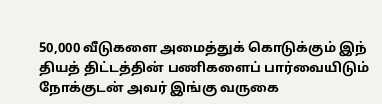50,000 வீடுகளை அமைத்துக் கொடுக்கும் இந் தியத் திட்டத்தின் பணிகளைப் பார்வையிடும் நோக்குடன் அவர் இங்கு வருகை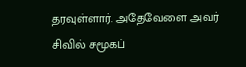தரவுள்ளார். அதேவேளை அவர் சிவில் சமூகப்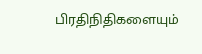பிரதிநிதிகளையும்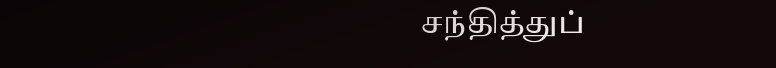சந்தித்துப்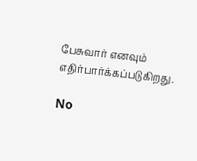பேசுவார் எனவும் எதிர்பார்க்கப்படுகிறது.

No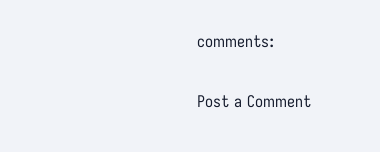comments:

Post a Comment